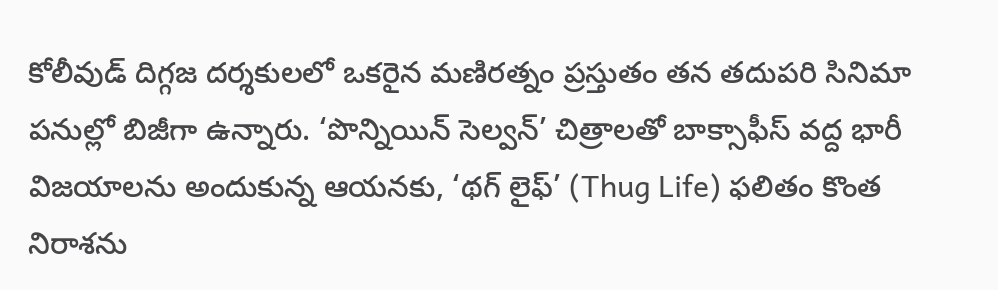కోలీవుడ్ దిగ్గజ దర్శకులలో ఒకరైన మణిరత్నం ప్రస్తుతం తన తదుపరి సినిమా పనుల్లో బిజీగా ఉన్నారు. ‘పొన్నియిన్ సెల్వన్’ చిత్రాలతో బాక్సాఫీస్ వద్ద భారీ విజయాలను అందుకున్న ఆయనకు, ‘థగ్ లైఫ్’ (Thug Life) ఫలితం కొంత నిరాశను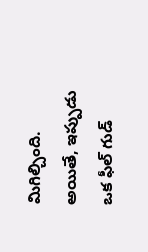మిగిల్చింది. అయితే, ఇప్పుడు ఒక ఫీల్ గుడ్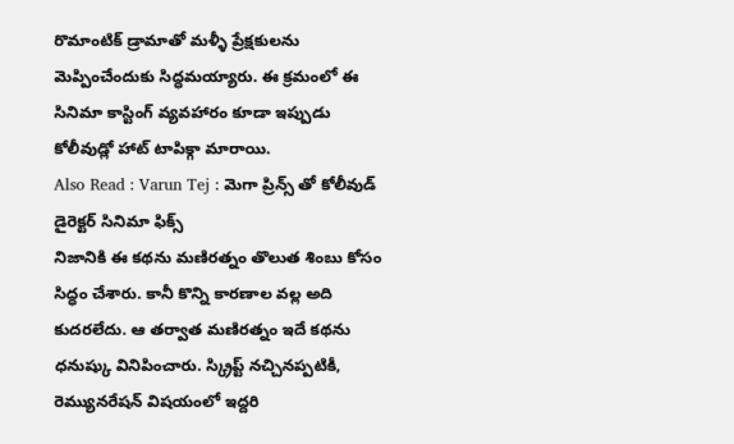రొమాంటిక్ డ్రామాతో మళ్ళీ ప్రేక్షకులను మెప్పించేందుకు సిద్ధమయ్యారు. ఈ క్రమంలో ఈ సినిమా కాస్టింగ్ వ్యవహారం కూడా ఇప్పుడు కోలీవుడ్లో హాట్ టాపిక్గా మారాయి.
Also Read : Varun Tej : మెగా ప్రిన్స్ తో కోలీవుడ్ డైరెక్టర్ సినిమా ఫిక్స్
నిజానికి ఈ కథను మణిరత్నం తొలుత శింబు కోసం సిద్ధం చేశారు. కానీ కొన్ని కారణాల వల్ల అది కుదరలేదు. ఆ తర్వాత మణిరత్నం ఇదే కథను ధనుష్కు వినిపించారు. స్క్రిప్ట్ నచ్చినప్పటికీ, రెమ్యునరేషన్ విషయంలో ఇద్దరి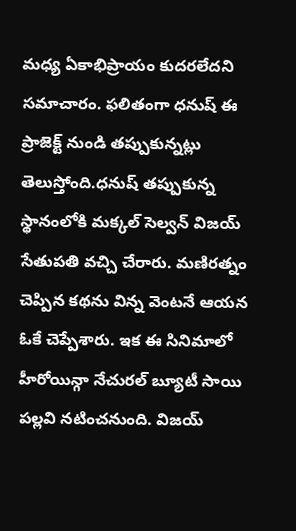మధ్య ఏకాభిప్రాయం కుదరలేదని సమాచారం. ఫలితంగా ధనుష్ ఈ ప్రాజెక్ట్ నుండి తప్పుకున్నట్లు తెలుస్తోంది.ధనుష్ తప్పుకున్న స్థానంలోకి మక్కల్ సెల్వన్ విజయ్ సేతుపతి వచ్చి చేరారు. మణిరత్నం చెప్పిన కథను విన్న వెంటనే ఆయన ఓకే చెప్పేశారు. ఇక ఈ సినిమాలో హీరోయిన్గా నేచురల్ బ్యూటీ సాయి పల్లవి నటించనుంది. విజయ్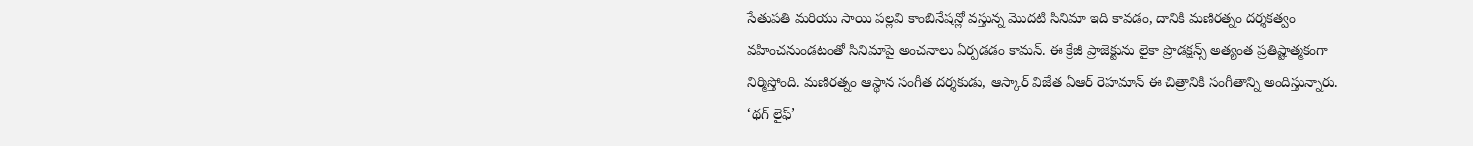సేతుపతి మరియు సాయి పల్లవి కాంబినేషన్లో వస్తున్న మొదటి సినిమా ఇది కావడం, దానికి మణిరత్నం దర్శకత్వం వహించనుండటంతో సినిమాపై అంచనాలు ఏర్పడడం కామన్. ఈ క్రేజీ ప్రాజెక్టును లైకా ప్రొడక్షన్స్ అత్యంత ప్రతిష్టాత్మకంగా నిర్మిస్తోంది. మణిరత్నం ఆస్థాన సంగీత దర్శకుడు, ఆస్కార్ విజేత ఏఆర్ రెహమాన్ ఈ చిత్రానికి సంగీతాన్ని అందిస్తున్నారు. ‘థగ్ లైఫ్’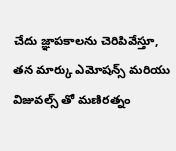చేదు జ్ఞాపకాలను చెరిపివేస్తూ, తన మార్కు ఎమోషన్స్ మరియు విజువల్స్ తో మణిరత్నం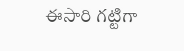ఈసారి గట్టిగా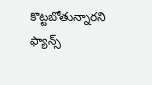కొట్టబోతున్నారని ఫ్యాన్స్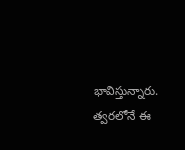భావిస్తున్నారు. త్వరలోనే ఈ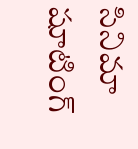సినిమా షూటింగ్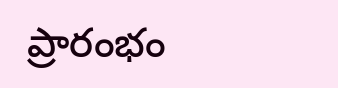ప్రారంభం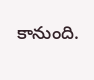కానుంది.